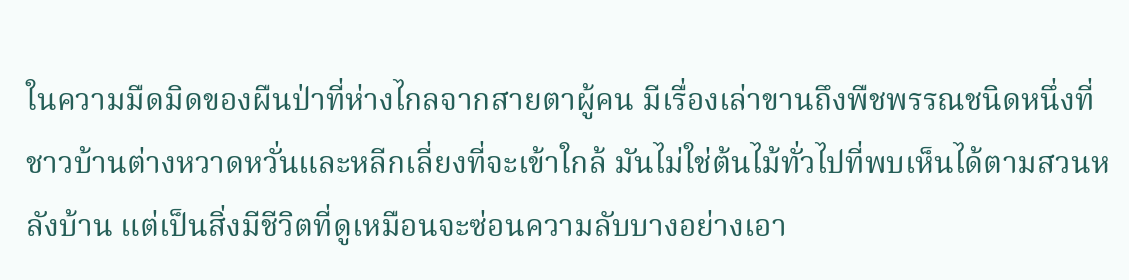ในความมืดมิดของผืนป่าที่ห่างไกลจากสายตาผู้คน มีเรื่องเล่าขานถึงพืชพรรณชนิดหนึ่งที่ชาวบ้านต่างหวาดหวั่นและหลีกเลี่ยงที่จะเข้าใกล้ มันไม่ใช่ต้นไม้ทั่วไปที่พบเห็นได้ตามสวนหลังบ้าน แต่เป็นสิ่งมีชีวิตที่ดูเหมือนจะซ่อนความลับบางอย่างเอา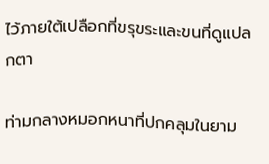ไว้ภายใต้เปลือกที่ขรุขระและขนที่ดูแปลกตา

ท่ามกลางหมอกหนาที่ปกคลุมในยาม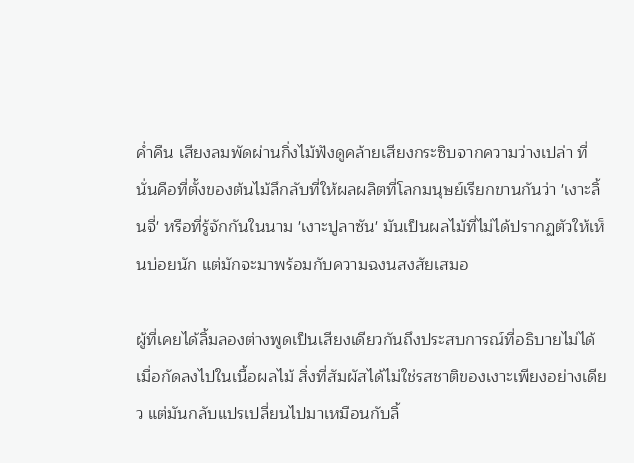ค่ำคืน เสียงลมพัดผ่านกิ่งไม้ฟังดูคล้ายเสียงกระซิบจากความว่างเปล่า ที่นั่นคือที่ตั้งของต้นไม้ลึกลับที่ให้ผลผลิตที่โลกมนุษย์เรียกขานกันว่า 'เงาะลิ้นจี่' หรือที่รู้จักกันในนาม 'เงาะปูลาซัน' มันเป็นผลไม้ที่ไม่ได้ปรากฏตัวให้เห็นบ่อยนัก แต่มักจะมาพร้อมกับความฉงนสงสัยเสมอ

ผู้ที่เคยได้ลิ้มลองต่างพูดเป็นเสียงเดียวกันถึงประสบการณ์ที่อธิบายไม่ได้ เมื่อกัดลงไปในเนื้อผลไม้ สิ่งที่สัมผัสได้ไม่ใช่รสชาติของเงาะเพียงอย่างเดียว แต่มันกลับแปรเปลี่ยนไปมาเหมือนกับลิ้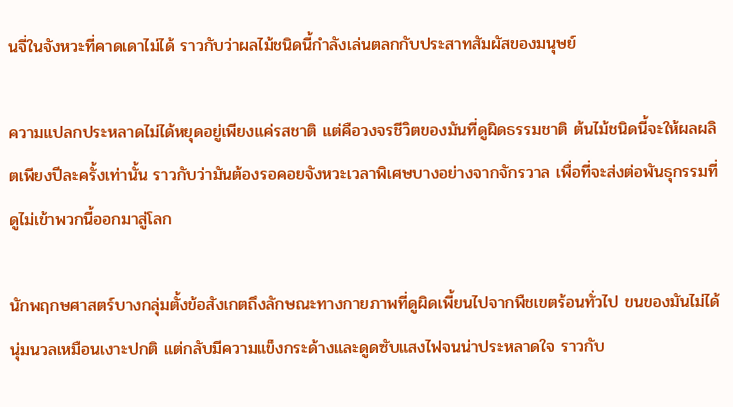นจี่ในจังหวะที่คาดเดาไม่ได้ ราวกับว่าผลไม้ชนิดนี้กำลังเล่นตลกกับประสาทสัมผัสของมนุษย์

ความแปลกประหลาดไม่ได้หยุดอยู่เพียงแค่รสชาติ แต่คือวงจรชีวิตของมันที่ดูผิดธรรมชาติ ต้นไม้ชนิดนี้จะให้ผลผลิตเพียงปีละครั้งเท่านั้น ราวกับว่ามันต้องรอคอยจังหวะเวลาพิเศษบางอย่างจากจักรวาล เพื่อที่จะส่งต่อพันธุกรรมที่ดูไม่เข้าพวกนี้ออกมาสู่โลก

นักพฤกษศาสตร์บางกลุ่มตั้งข้อสังเกตถึงลักษณะทางกายภาพที่ดูผิดเพี้ยนไปจากพืชเขตร้อนทั่วไป ขนของมันไม่ได้นุ่มนวลเหมือนเงาะปกติ แต่กลับมีความแข็งกระด้างและดูดซับแสงไฟจนน่าประหลาดใจ ราวกับ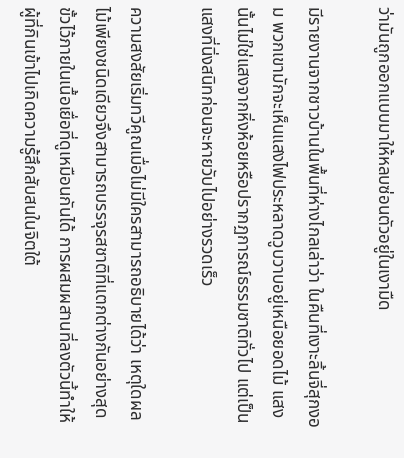ว่ามันถูกออกแบบมาให้หลบซ่อนตัวอยู่ในเงามืด

มีรายงานจากชาวบ้านในพื้นที่ห่างไกลเล่าว่า ในคืนที่เงาะลิ้นจี่สุกงอม พวกเขามักจะเห็นแสงไฟประหลาดวูบวาบอยู่เหนือยอดไม้ แสงนั้นไม่ใช่แสงจากหิ่งห้อยหรือปรากฏการณ์ธรรมชาติทั่วไป แต่เป็นแสงที่นิ่งสนิทก่อนจะหายวับไปอย่างรวดเร็ว

ความสงสัยเริ่มทวีคูณเมื่อไม่มีใครสามารถอธิบายได้ว่า เหตุใดผลไม้เพียงชนิดเดียวจึงสามารถบรรจุรสชาติที่แตกต่างกันอย่างสุดขั้วไว้ภายในเนื้อเยื่อที่ดูเหมือนกันได้ การผสมผสานที่ลงตัวนี้ทำให้ผู้ที่กินเข้าไปเกิดความรู้สึกสับสนในจิตใต้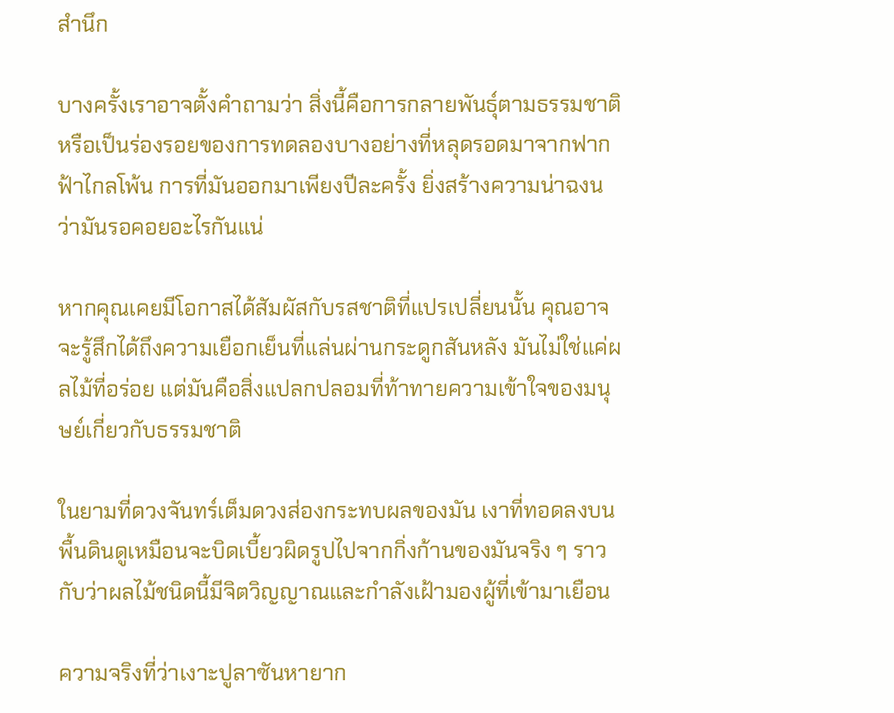สำนึก

บางครั้งเราอาจตั้งคำถามว่า สิ่งนี้คือการกลายพันธุ์ตามธรรมชาติ หรือเป็นร่องรอยของการทดลองบางอย่างที่หลุดรอดมาจากฟากฟ้าไกลโพ้น การที่มันออกมาเพียงปีละครั้ง ยิ่งสร้างความน่าฉงนว่ามันรอคอยอะไรกันแน่

หากคุณเคยมีโอกาสได้สัมผัสกับรสชาติที่แปรเปลี่ยนนั้น คุณอาจจะรู้สึกได้ถึงความเยือกเย็นที่แล่นผ่านกระดูกสันหลัง มันไม่ใช่แค่ผลไม้ที่อร่อย แต่มันคือสิ่งแปลกปลอมที่ท้าทายความเข้าใจของมนุษย์เกี่ยวกับธรรมชาติ

ในยามที่ดวงจันทร์เต็มดวงส่องกระทบผลของมัน เงาที่ทอดลงบนพื้นดินดูเหมือนจะบิดเบี้ยวผิดรูปไปจากกิ่งก้านของมันจริง ๆ ราวกับว่าผลไม้ชนิดนี้มีจิตวิญญาณและกำลังเฝ้ามองผู้ที่เข้ามาเยือน

ความจริงที่ว่าเงาะปูลาซันหายาก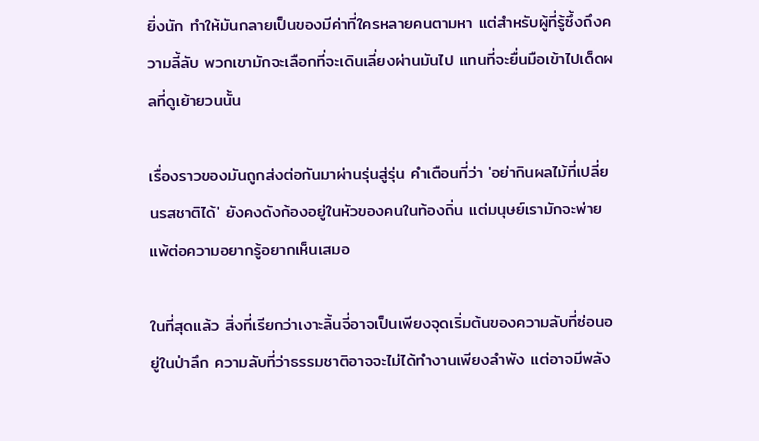ยิ่งนัก ทำให้มันกลายเป็นของมีค่าที่ใครหลายคนตามหา แต่สำหรับผู้ที่รู้ซึ้งถึงความลี้ลับ พวกเขามักจะเลือกที่จะเดินเลี่ยงผ่านมันไป แทนที่จะยื่นมือเข้าไปเด็ดผลที่ดูเย้ายวนนั้น

เรื่องราวของมันถูกส่งต่อกันมาผ่านรุ่นสู่รุ่น คำเตือนที่ว่า 'อย่ากินผลไม้ที่เปลี่ยนรสชาติได้' ยังคงดังก้องอยู่ในหัวของคนในท้องถิ่น แต่มนุษย์เรามักจะพ่ายแพ้ต่อความอยากรู้อยากเห็นเสมอ

ในที่สุดแล้ว สิ่งที่เรียกว่าเงาะลิ้นจี่อาจเป็นเพียงจุดเริ่มต้นของความลับที่ซ่อนอยู่ในป่าลึก ความลับที่ว่าธรรมชาติอาจจะไม่ได้ทำงานเพียงลำพัง แต่อาจมีพลัง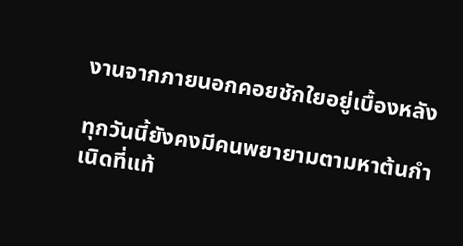งานจากภายนอกคอยชักใยอยู่เบื้องหลัง

ทุกวันนี้ยังคงมีคนพยายามตามหาต้นกำเนิดที่แท้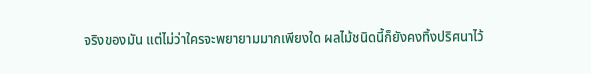จริงของมัน แต่ไม่ว่าใครจะพยายามมากเพียงใด ผลไม้ชนิดนี้ก็ยังคงทิ้งปริศนาไว้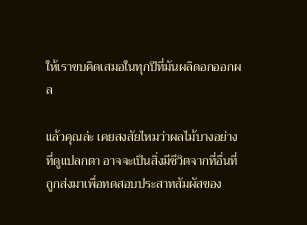ให้เราขบคิดเสมอในทุกปีที่มันผลิดอกออกผล

แล้วคุณล่ะ เคยสงสัยไหมว่าผลไม้บางอย่างที่ดูแปลกตา อาจจะเป็นสิ่งมีชีวิตจากที่อื่นที่ถูกส่งมาเพื่อทดสอบประสาทสัมผัสของ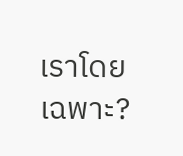เราโดยเฉพาะ?